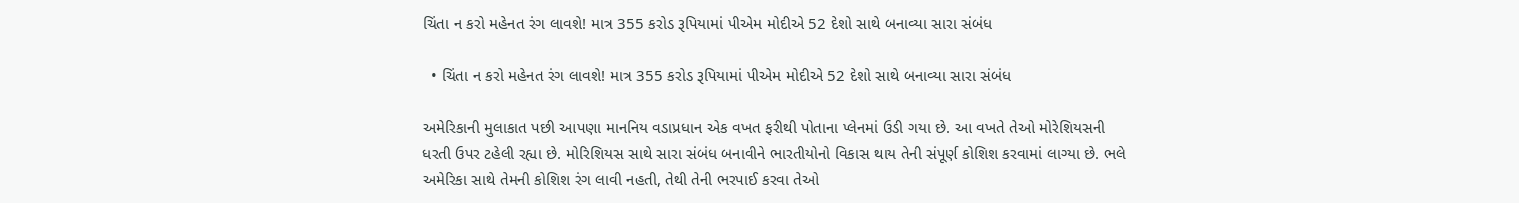ચિંતા ન કરો મહેનત રંગ લાવશે! માત્ર 355 કરોડ રૂપિયામાં પીએમ મોદીએ 52 દેશો સાથે બનાવ્યા સારા સંબંધ

  • ચિંતા ન કરો મહેનત રંગ લાવશે! માત્ર 355 કરોડ રૂપિયામાં પીએમ મોદીએ 52 દેશો સાથે બનાવ્યા સારા સંબંધ

અમેરિકાની મુલાકાત પછી આપણા માનનિય વડાપ્રધાન એક વખત ફરીથી પોતાના પ્લેનમાં ઉડી ગયા છે. આ વખતે તેઓ મોરેશિયસની ધરતી ઉપર ટહેલી રહ્યા છે. મોરિશિયસ સાથે સારા સંબંધ બનાવીને ભારતીયોનો વિકાસ થાય તેની સંપૂર્ણ કોશિશ કરવામાં લાગ્યા છે. ભલે અમેરિકા સાથે તેમની કોશિશ રંગ લાવી નહતી, તેથી તેની ભરપાઈ કરવા તેઓ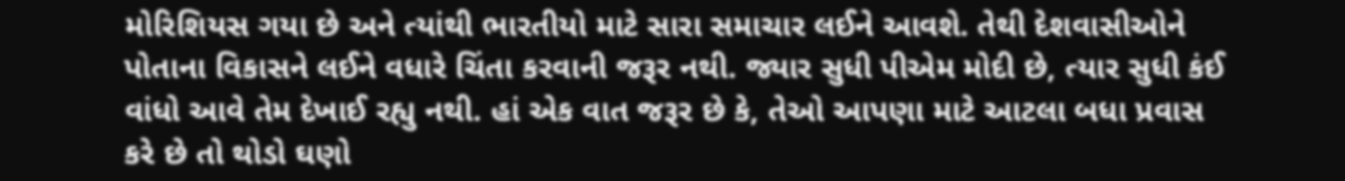મોરિશિયસ ગયા છે અને ત્યાંથી ભારતીયો માટે સારા સમાચાર લઈને આવશે. તેથી દેશવાસીઓને પોતાના વિકાસને લઈને વધારે ચિંતા કરવાની જરૂર નથી. જ્યાર સુધી પીએમ મોદી છે, ત્યાર સુધી કંઈ વાંધો આવે તેમ દેખાઈ રહ્યુ નથી. હાં એક વાત જરૂર છે કે, તેઓ આપણા માટે આટલા બધા પ્રવાસ કરે છે તો થોડો ઘણો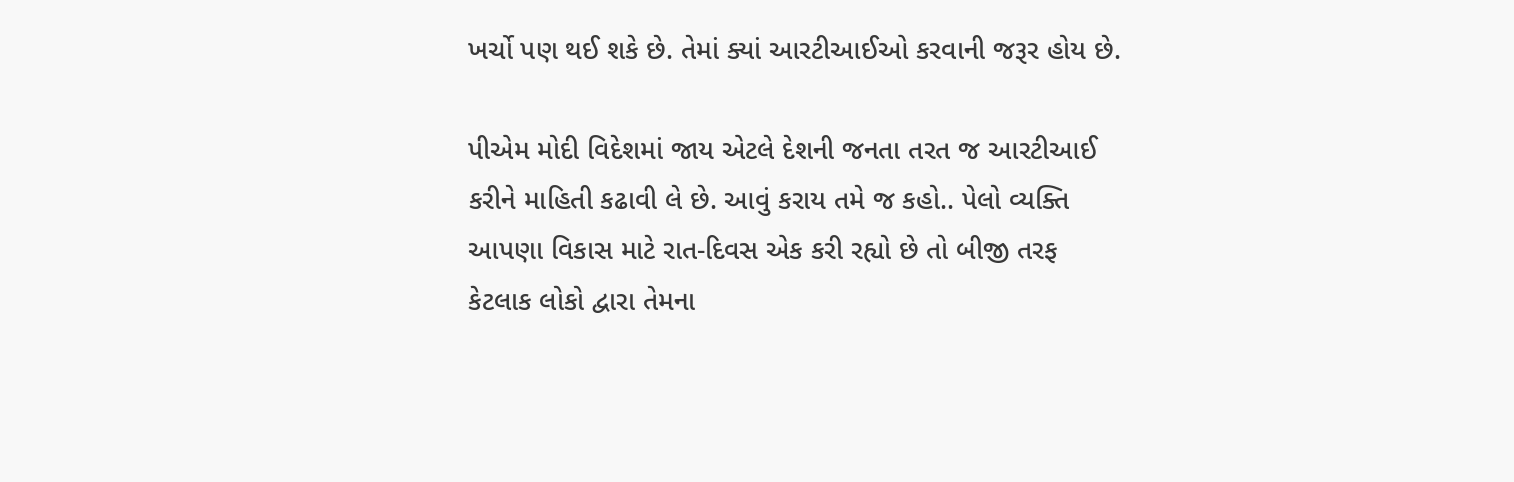ખર્ચો પણ થઈ શકે છે. તેમાં ક્યાં આરટીઆઈઓ કરવાની જરૂર હોય છે.

પીએમ મોદી વિદેશમાં જાય એટલે દેશની જનતા તરત જ આરટીઆઈ કરીને માહિતી કઢાવી લે છે. આવું કરાય તમે જ કહો.. પેલો વ્યક્તિ આપણા વિકાસ માટે રાત-દિવસ એક કરી રહ્યો છે તો બીજી તરફ કેટલાક લોકો દ્વારા તેમના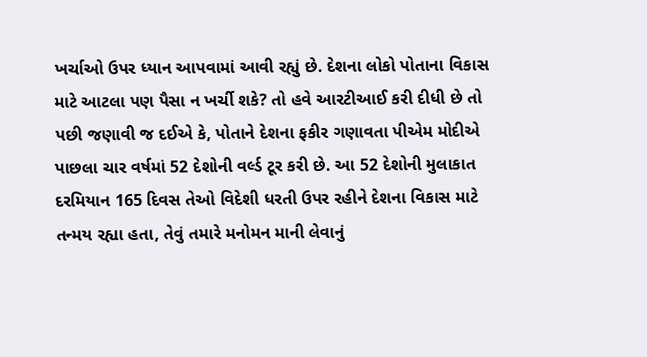ખર્ચાઓ ઉપર ધ્યાન આપવામાં આવી રહ્યું છે. દેશના લોકો પોતાના વિકાસ માટે આટલા પણ પૈસા ન ખર્ચી શકે? તો હવે આરટીઆઈ કરી દીધી છે તો પછી જણાવી જ દઈએ કે, પોતાને દેશના ફકીર ગણાવતા પીએમ મોદીએ પાછલા ચાર વર્ષમાં 52 દેશોની વર્લ્ડ ટૂર કરી છે. આ 52 દેશોની મુલાકાત દરમિયાન 165 દિવસ તેઓ વિદેશી ધરતી ઉપર રહીને દેશના વિકાસ માટે તન્મય રહ્યા હતા, તેવું તમારે મનોમન માની લેવાનું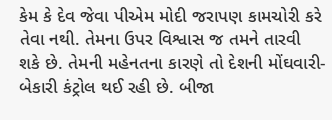કેમ કે દેવ જેવા પીએમ મોદી જરાપણ કામચોરી કરે તેવા નથી. તેમના ઉપર વિશ્વાસ જ તમને તારવી શકે છે. તેમની મહેનતના કારણે તો દેશની મોંઘવારી-બેકારી કંટ્રોલ થઈ રહી છે. બીજા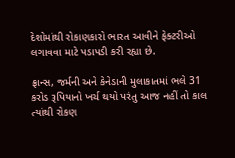દેશોમાંથી રોકાણકારો ભારત આવીને ફેક્ટરીઓ લગાવવા માટે પડાપડી કરી રહ્યા છે.

ફ્રાન્સ, જર્મની અને કેનેડાની મુલાકાતમાં ભલે 31 કરોડ રૂપિયાનો ખર્ચ થયો પરંતુ આજ નહીં તો કાલ ત્યાંથી રોકણ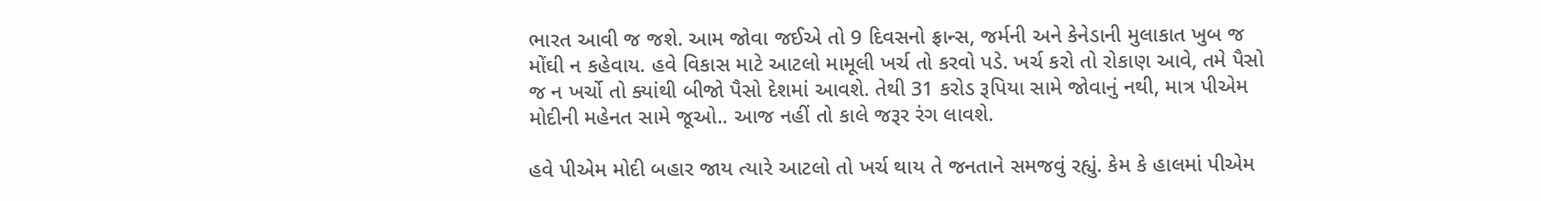ભારત આવી જ જશે. આમ જોવા જઈએ તો 9 દિવસનો ફ્રાન્સ, જર્મની અને કેનેડાની મુલાકાત ખુબ જ મોંઘી ન કહેવાય. હવે વિકાસ માટે આટલો મામૂલી ખર્ચ તો કરવો પડે. ખર્ચ કરો તો રોકાણ આવે, તમે પૈસો જ ન ખર્ચો તો ક્યાંથી બીજો પૈસો દેશમાં આવશે. તેથી 31 કરોડ રૂપિયા સામે જોવાનું નથી, માત્ર પીએમ મોદીની મહેનત સામે જૂઓ.. આજ નહીં તો કાલે જરૂર રંગ લાવશે.

હવે પીએમ મોદી બહાર જાય ત્યારે આટલો તો ખર્ચ થાય તે જનતાને સમજવું રહ્યું. કેમ કે હાલમાં પીએમ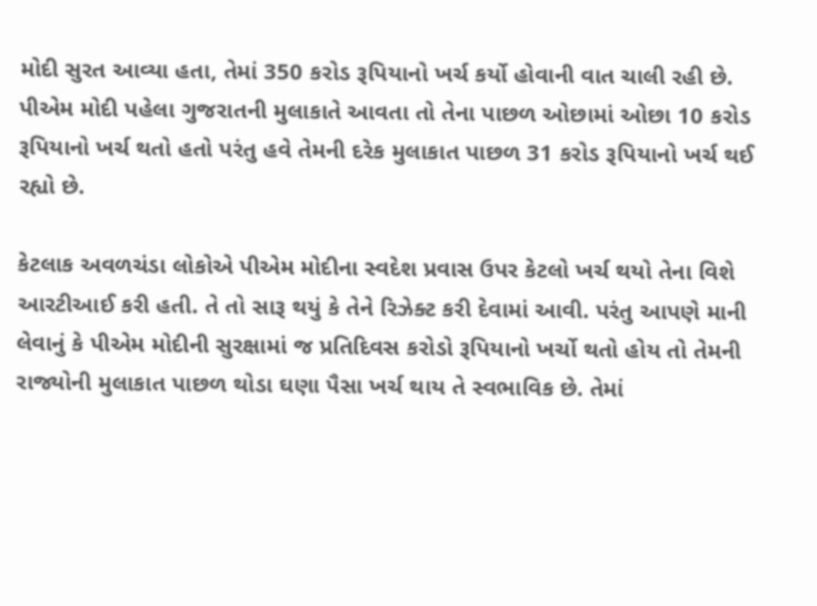મોદી સુરત આવ્યા હતા, તેમાં 350 કરોડ રૂપિયાનો ખર્ચ કર્યો હોવાની વાત ચાલી રહી છે. પીએમ મોદી પહેલા ગુજરાતની મુલાકાતે આવતા તો તેના પાછળ ઓછામાં ઓછા 10 કરોડ રૂપિયાનો ખર્ચ થતો હતો પરંતુ હવે તેમની દરેક મુલાકાત પાછળ 31 કરોડ રૂપિયાનો ખર્ચ થઈ રહ્યો છે.

કેટલાક અવળચંડા લોકોએ પીએમ મોદીના સ્વદેશ પ્રવાસ ઉપર કેટલો ખર્ચ થયો તેના વિશે આરટીઆઈ કરી હતી. તે તો સારૂ થયું કે તેને રિઝેક્ટ કરી દેવામાં આવી. પરંતુ આપણે માની લેવાનું કે પીએમ મોદીની સુરક્ષામાં જ પ્રતિદિવસ કરોડો રૂપિયાનો ખર્ચો થતો હોય તો તેમની રાજ્યોની મુલાકાત પાછળ થોડા ઘણા પૈસા ખર્ચ થાય તે સ્વભાવિક છે. તેમાં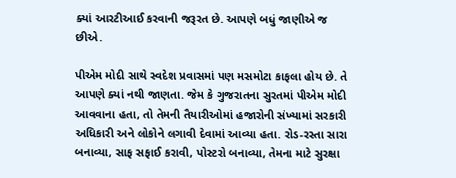ક્યાં આરટીઆઈ કરવાની જરૂરત છે. આપણે બધું જાણીએ જ છીએ.

પીએમ મોદી સાથે સ્વદેશ પ્રવાસમાં પણ મસમોટા કાફલા હોય છે. તે આપણે ક્યાં નથી જાણતા. જેમ કે ગુજરાતના સુરતમાં પીએમ મોદી આવવાના હતા, તો તેમની તૈયારીઓમાં હજારોની સંખ્યામાં સરકારી અધિકારી અને લોકોને લગાવી દેવામાં આવ્યા હતા. રોડ-રસ્તા સારા બનાવ્યા, સાફ સફાઈ કરાવી, પોસ્ટરો બનાવ્યા, તેમના માટે સુરક્ષા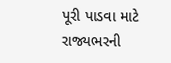પૂરી પાડવા માટે રાજ્યભરની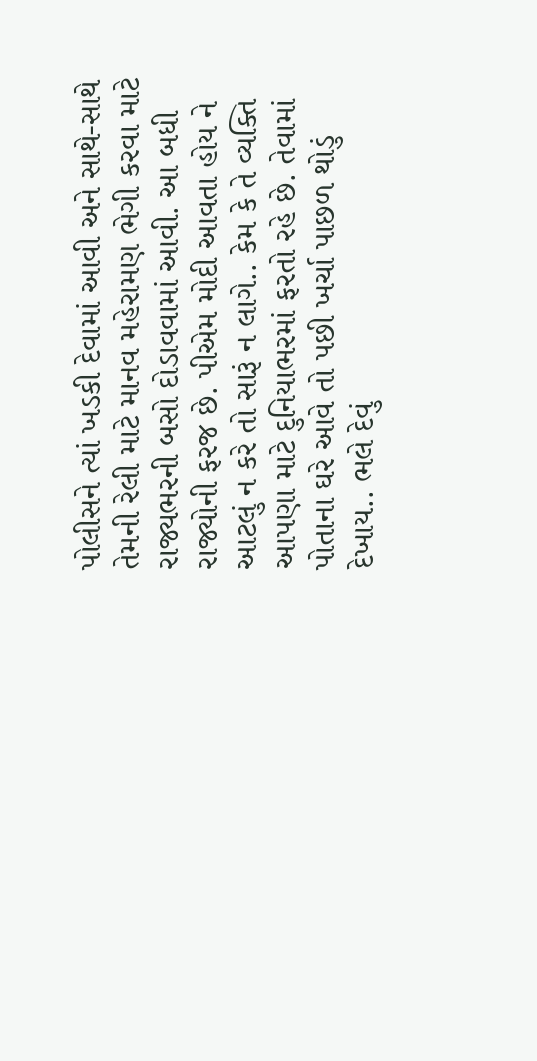પોલીસને ત્યાં ખડકી દેવામાં આવી અને સાથે-સાથે તેમની રેલી માટે માનવ મહેરામણ ભેગી કરવા માટે રાજ્યભરની બસો દોડાવવામાં આવી. આ બધી રાજ્યોની ફરજ છે. પીએમ મોદી આવતા હોય ને આટલું ન કરે તો સારૂં ન લાગે.. કેમ કે તે વ્યક્તિ આપણા માટે દુનિયાભરમાં ફરતો રહે છે. તેવામાં પોતાના ઘરે આવે તો પછી ખર્ચા પાછળ થોડું દેખાય.. ભલે દેવું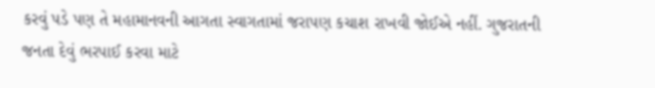કરવું પડે પણ તે મહામાનવની આગતા સ્વાગતામાં જરાપણ કચાશ રાખવી જોઈએ નહીં. ગુજરાતની જનતા દેવું ભરપાઈ કરવા માટે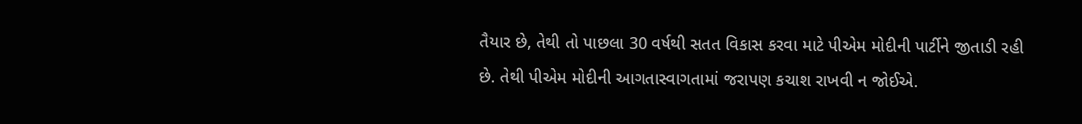તૈયાર છે, તેથી તો પાછલા 30 વર્ષથી સતત વિકાસ કરવા માટે પીએમ મોદીની પાર્ટીને જીતાડી રહી છે. તેથી પીએમ મોદીની આગતાસ્વાગતામાં જરાપણ કચાશ રાખવી ન જોઈએ.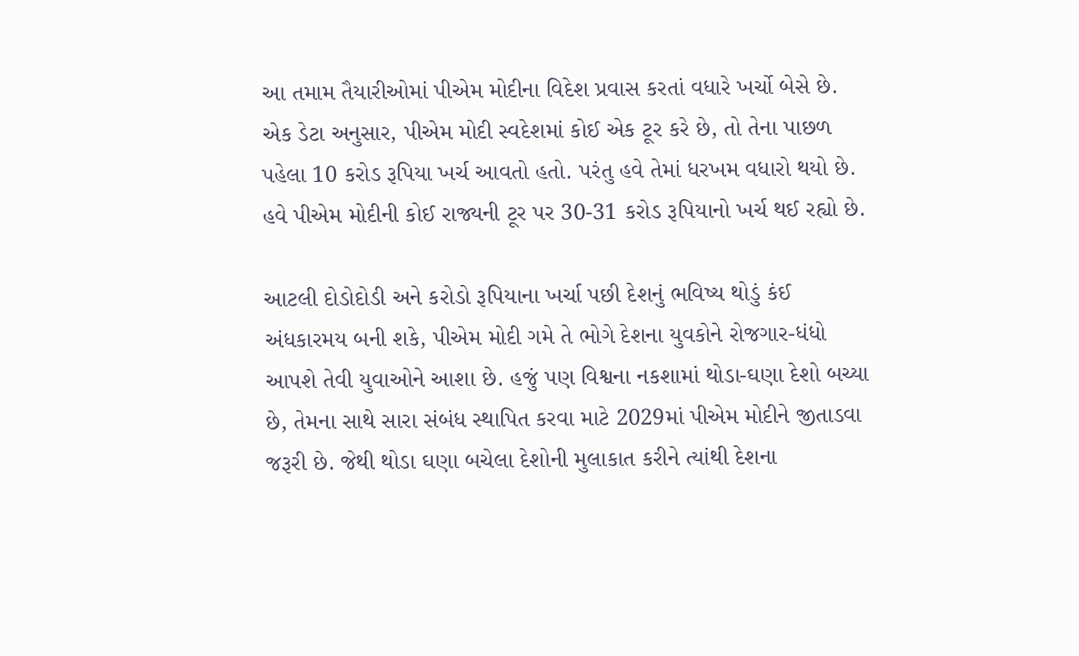આ તમામ તૈયારીઓમાં પીએમ મોદીના વિદેશ પ્રવાસ કરતાં વધારે ખર્ચો બેસે છે. એક ડેટા અનુસાર, પીએમ મોદી સ્વદેશમાં કોઈ એક ટૂર કરે છે, તો તેના પાછળ પહેલા 10 કરોડ રૂપિયા ખર્ચ આવતો હતો. પરંતુ હવે તેમાં ધરખમ વધારો થયો છે. હવે પીએમ મોદીની કોઈ રાજ્યની ટૂર પર 30-31 કરોડ રૂપિયાનો ખર્ચ થઈ રહ્યો છે.

આટલી દોડોદોડી અને કરોડો રૂપિયાના ખર્ચા પછી દેશનું ભવિષ્ય થોડું કંઈ અંધકારમય બની શકે, પીએમ મોદી ગમે તે ભોગે દેશના યુવકોને રોજગાર-ધંધો આપશે તેવી યુવાઓને આશા છે. હજું પણ વિશ્વના નકશામાં થોડા-ઘણા દેશો બચ્યા છે, તેમના સાથે સારા સંબંધ સ્થાપિત કરવા માટે 2029માં પીએમ મોદીને જીતાડવા જરૂરી છે. જેથી થોડા ઘણા બચેલા દેશોની મુલાકાત કરીને ત્યાંથી દેશના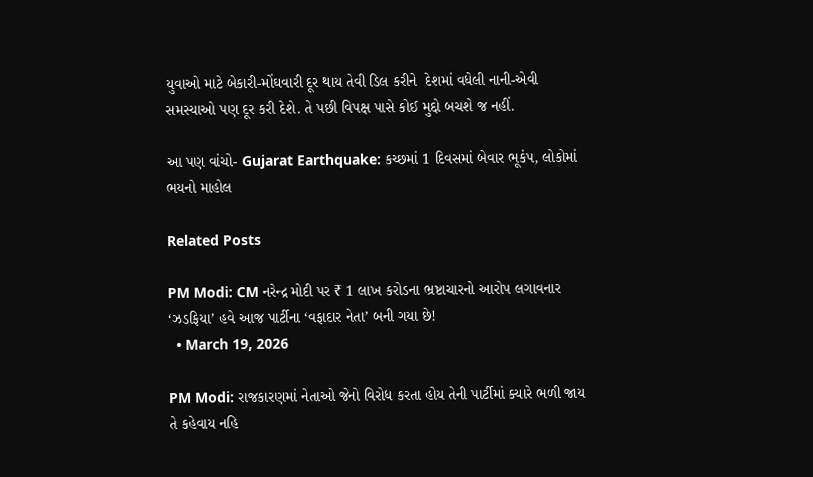યુવાઓ માટે બેકારી-મોંઘવારી દૂર થાય તેવી ડિલ કરીને  દેશમાં વધેલી નાની-એવી સમસ્યાઓ પણ દૂર કરી દેશે. તે પછી વિપક્ષ પાસે કોઈ મુદ્દો બચશે જ નહીં.

આ પણ વાંચો- Gujarat Earthquake: કચ્છમાં 1 દિવસમાં બેવાર ભૂકંપ, લોકોમાં ભયનો માહોલ

Related Posts

PM Modi: CM નરેન્દ્ર મોદી પર ₹ 1 લાખ કરોડના ભ્રષ્ટાચારનો આરોપ લગાવનાર ‘ઝડફિયા’ હવે આજ પાર્ટીના ‘વફાદાર નેતા’ બની ગયા છે!
  • March 19, 2026

PM Modi: રાજકારણમાં નેતાઓ જેનો વિરોધ કરતા હોય તેની પાર્ટીમાં ક્યારે ભળી જાય તે કહેવાય નહિ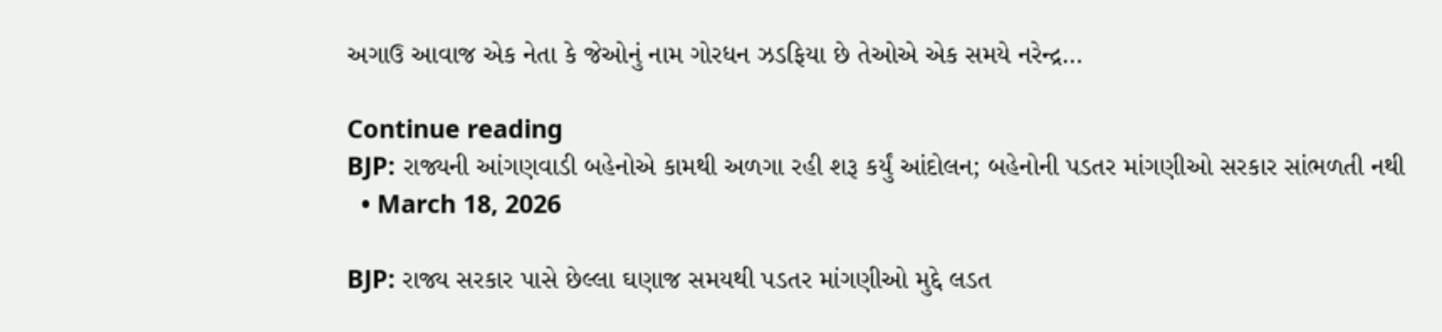અગાઉ આવાજ એક નેતા કે જેઓનું નામ ગોરધન ઝડફિયા છે તેઓએ એક સમયે નરેન્દ્ર…

Continue reading
BJP: રાજ્યની આંગણવાડી બહેનોએ કામથી અળગા રહી શરૂ કર્યું આંદોલન; બહેનોની પડતર માંગણીઓ સરકાર સાંભળતી નથી
  • March 18, 2026

BJP: રાજ્ય સરકાર પાસે છેલ્લા ઘણાજ સમયથી પડતર માંગણીઓ મુદ્દે લડત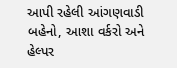આપી રહેલી આંગણવાડી બહેનો, આશા વર્કરો અને હેલ્પર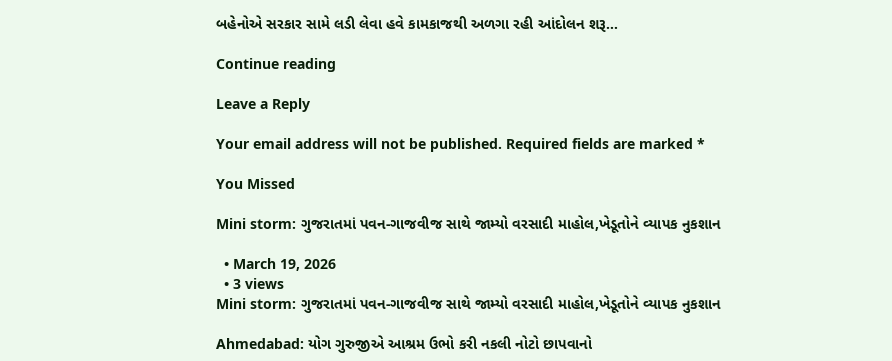બહેનોએ સરકાર સામે લડી લેવા હવે કામકાજથી અળગા રહી આંદોલન શરૂ…

Continue reading

Leave a Reply

Your email address will not be published. Required fields are marked *

You Missed

Mini storm: ગુજરાતમાં પવન-ગાજવીજ સાથે જામ્યો વરસાદી માહોલ,ખેડૂતોને વ્યાપક નુકશાન

  • March 19, 2026
  • 3 views
Mini storm: ગુજરાતમાં પવન-ગાજવીજ સાથે જામ્યો વરસાદી માહોલ,ખેડૂતોને વ્યાપક નુકશાન

Ahmedabad: યોગ ગુરુજીએ આશ્રમ ઉભો કરી નકલી નોટો છાપવાનો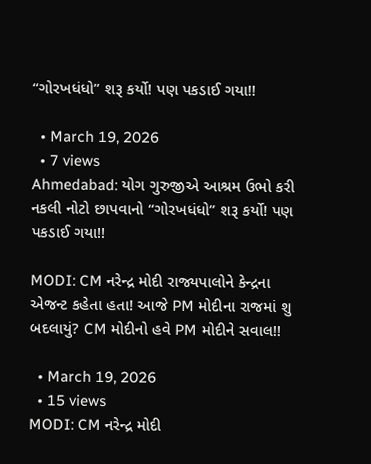“ગોરખધંધો” શરૂ કર્યો! પણ પકડાઈ ગયા!!

  • March 19, 2026
  • 7 views
Ahmedabad: યોગ ગુરુજીએ આશ્રમ ઉભો કરી નકલી નોટો છાપવાનો “ગોરખધંધો” શરૂ કર્યો! પણ પકડાઈ ગયા!!

MODI: CM નરેન્દ્ર મોદી રાજ્યપાલોને કેન્દ્રના એજન્ટ કહેતા હતા! આજે PM મોદીના રાજમાં શુ બદલાયું? CM મોદીનો હવે PM મોદીને સવાલ!!

  • March 19, 2026
  • 15 views
MODI: CM નરેન્દ્ર મોદી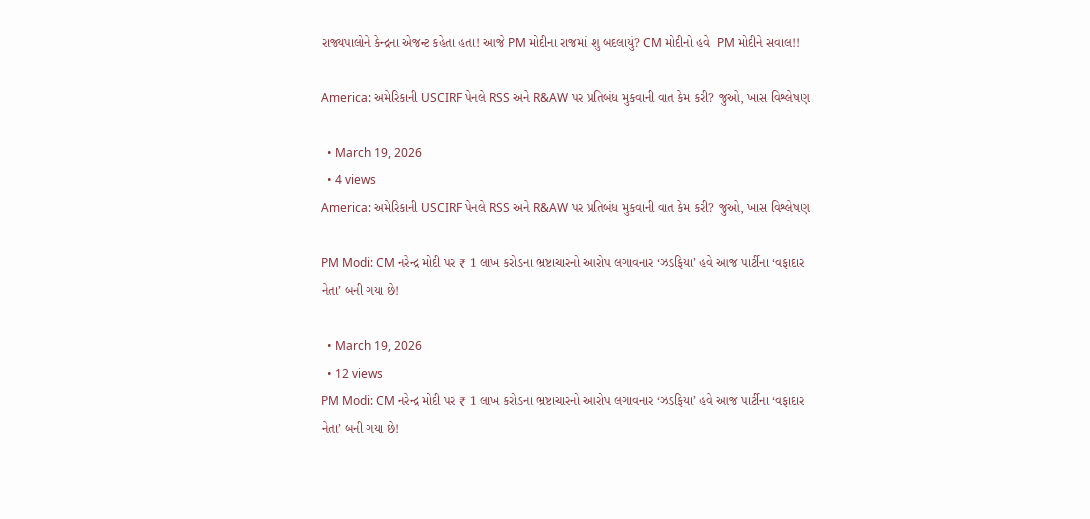રાજ્યપાલોને કેન્દ્રના એજન્ટ કહેતા હતા! આજે PM મોદીના રાજમાં શુ બદલાયું? CM મોદીનો હવે  PM મોદીને સવાલ!!

America: અમેરિકાની USCIRF પેનલે RSS અને R&AW પર પ્રતિબંધ મુકવાની વાત કેમ કરી? જુઓ, ખાસ વિશ્લેષણ

  • March 19, 2026
  • 4 views
America: અમેરિકાની USCIRF પેનલે RSS અને R&AW પર પ્રતિબંધ મુકવાની વાત કેમ કરી? જુઓ, ખાસ વિશ્લેષણ

PM Modi: CM નરેન્દ્ર મોદી પર ₹ 1 લાખ કરોડના ભ્રષ્ટાચારનો આરોપ લગાવનાર ‘ઝડફિયા’ હવે આજ પાર્ટીના ‘વફાદાર નેતા’ બની ગયા છે!

  • March 19, 2026
  • 12 views
PM Modi: CM નરેન્દ્ર મોદી પર ₹ 1 લાખ કરોડના ભ્રષ્ટાચારનો આરોપ લગાવનાર ‘ઝડફિયા’ હવે આજ પાર્ટીના ‘વફાદાર નેતા’ બની ગયા છે!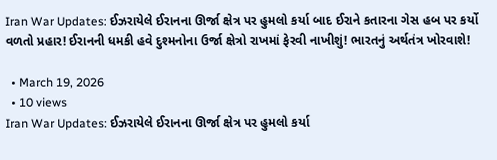Iran War Updates: ઈઝરાયેલે ઈરાનના ઊર્જા ક્ષેત્ર પર હુમલો કર્યા બાદ ઈરાને કતારના ગેસ હબ પર કર્યો વળતો પ્રહાર! ઈરાનની ધમકી હવે દુશ્મનોના ઉર્જા ક્ષેત્રો રાખમાં ફેરવી નાખીશું! ભારતનું અર્થતંત્ર ખોરવાશે!

  • March 19, 2026
  • 10 views
Iran War Updates: ઈઝરાયેલે ઈરાનના ઊર્જા ક્ષેત્ર પર હુમલો કર્યા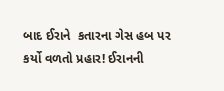બાદ ઈરાને  કતારના ગેસ હબ પર કર્યો વળતો પ્રહાર! ઈરાનની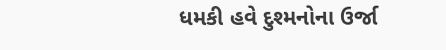ધમકી હવે દુશ્મનોના ઉર્જા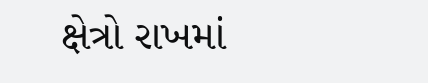ક્ષેત્રો રાખમાં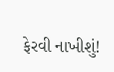ફેરવી નાખીશું!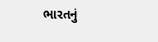ભારતનું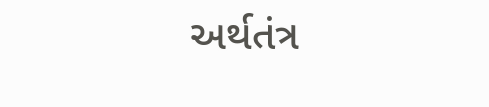અર્થતંત્ર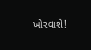ખોરવાશે!